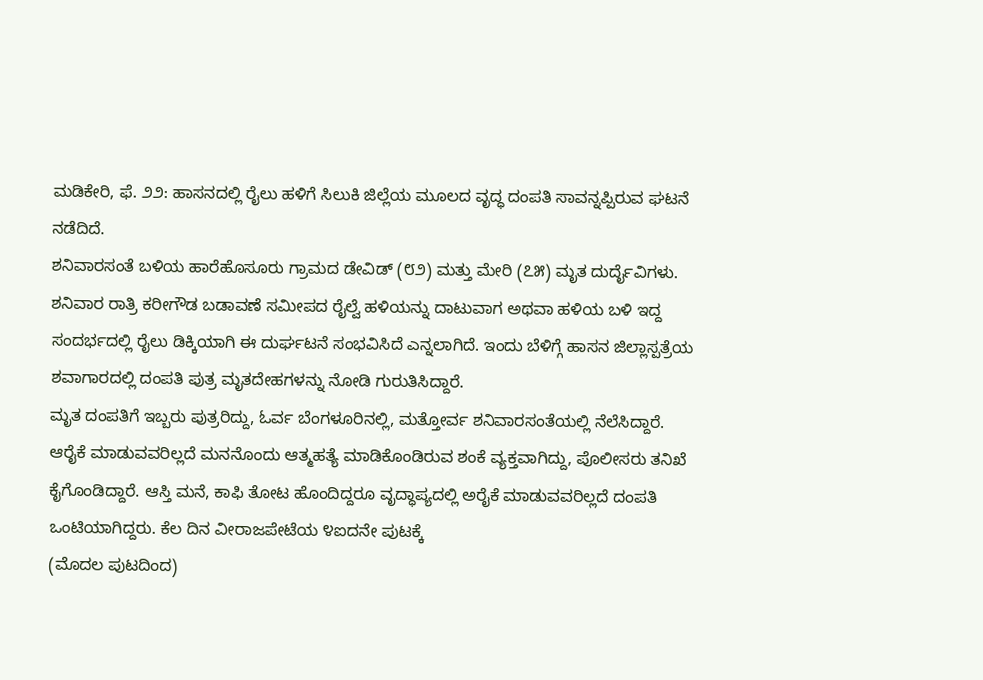ಮಡಿಕೇರಿ, ಫೆ. ೨೨: ಹಾಸನದಲ್ಲಿ ರೈಲು ಹಳಿಗೆ ಸಿಲುಕಿ ಜಿಲ್ಲೆಯ ಮೂಲದ ವೃದ್ಧ ದಂಪತಿ ಸಾವನ್ನಪ್ಪಿರುವ ಘಟನೆ ನಡೆದಿದೆ.
ಶನಿವಾರಸಂತೆ ಬಳಿಯ ಹಾರೆಹೊಸೂರು ಗ್ರಾಮದ ಡೇವಿಡ್ (೮೨) ಮತ್ತು ಮೇರಿ (೭೫) ಮೃತ ದುರ್ದೈವಿಗಳು. ಶನಿವಾರ ರಾತ್ರಿ ಕರೀಗೌಡ ಬಡಾವಣೆ ಸಮೀಪದ ರೈಲ್ವೆ ಹಳಿಯನ್ನು ದಾಟುವಾಗ ಅಥವಾ ಹಳಿಯ ಬಳಿ ಇದ್ದ ಸಂದರ್ಭದಲ್ಲಿ ರೈಲು ಡಿಕ್ಕಿಯಾಗಿ ಈ ದುರ್ಘಟನೆ ಸಂಭವಿಸಿದೆ ಎನ್ನಲಾಗಿದೆ. ಇಂದು ಬೆಳಿಗ್ಗೆ ಹಾಸನ ಜಿಲ್ಲಾಸ್ಪತ್ರೆಯ ಶವಾಗಾರದಲ್ಲಿ ದಂಪತಿ ಪುತ್ರ ಮೃತದೇಹಗಳನ್ನು ನೋಡಿ ಗುರುತಿಸಿದ್ದಾರೆ.
ಮೃತ ದಂಪತಿಗೆ ಇಬ್ಬರು ಪುತ್ರರಿದ್ದು, ಓರ್ವ ಬೆಂಗಳೂರಿನಲ್ಲಿ, ಮತ್ತೋರ್ವ ಶನಿವಾರಸಂತೆಯಲ್ಲಿ ನೆಲೆಸಿದ್ದಾರೆ. ಆರೈಕೆ ಮಾಡುವವರಿಲ್ಲದೆ ಮನನೊಂದು ಆತ್ಮಹತ್ಯೆ ಮಾಡಿಕೊಂಡಿರುವ ಶಂಕೆ ವ್ಯಕ್ತವಾಗಿದ್ದು, ಪೊಲೀಸರು ತನಿಖೆ ಕೈಗೊಂಡಿದ್ದಾರೆ. ಆಸ್ತಿ ಮನೆ, ಕಾಫಿ ತೋಟ ಹೊಂದಿದ್ದರೂ ವೃದ್ಧಾಪ್ಯದಲ್ಲಿ ಅರೈಕೆ ಮಾಡುವವರಿಲ್ಲದೆ ದಂಪತಿ ಒಂಟಿಯಾಗಿದ್ದರು. ಕೆಲ ದಿನ ವೀರಾಜಪೇಟೆಯ ೪ಐದನೇ ಪುಟಕ್ಕೆ
(ಮೊದಲ ಪುಟದಿಂದ)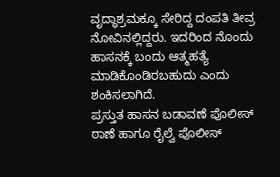ವೃದ್ಧಾಶ್ರಮಕ್ಕೂ ಸೇರಿದ್ದ ದಂಪತಿ ತೀವ್ರ ನೋವಿನಲ್ಲಿದ್ದರು. ಇದರಿಂದ ನೊಂದು ಹಾಸನಕ್ಕೆ ಬಂದು ಆತ್ಮಹತ್ಯೆ ಮಾಡಿಕೊಂಡಿರಬಹುದು ಎಂದು ಶಂಕಿಸಲಾಗಿದೆ.
ಪ್ರಸ್ತುತ ಹಾಸನ ಬಡಾವಣೆ ಪೊಲೀಸ್ ಠಾಣೆ ಹಾಗೂ ರೈಲ್ವೆ ಪೊಲೀಸ್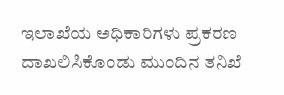ಇಲಾಖೆಯ ಅಧಿಕಾರಿಗಳು ಪ್ರಕರಣ ದಾಖಲಿಸಿಕೊಂಡು ಮುಂದಿನ ತನಿಖೆ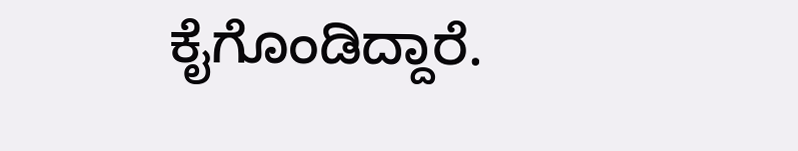ಕೈಗೊಂಡಿದ್ದಾರೆ.